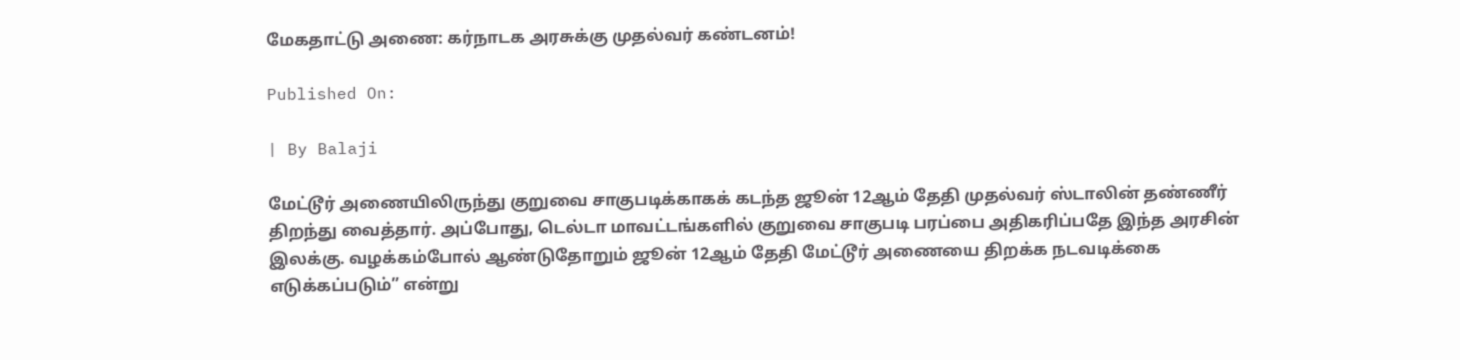மேகதாட்டு அணை: கர்நாடக அரசுக்கு முதல்வர் கண்டனம்!

Published On:

| By Balaji

மேட்டூர் அணையிலிருந்து குறுவை சாகுபடிக்காகக் கடந்த ஜூன் 12ஆம் தேதி முதல்வர் ஸ்டாலின் தண்ணீர் திறந்து வைத்தார். அப்போது, டெல்டா மாவட்டங்களில் குறுவை சாகுபடி பரப்பை அதிகரிப்பதே இந்த அரசின் இலக்கு. வழக்கம்போல் ஆண்டுதோறும் ஜூன் 12ஆம் தேதி மேட்டூர் அணையை திறக்க நடவடிக்கை எடுக்கப்படும்” என்று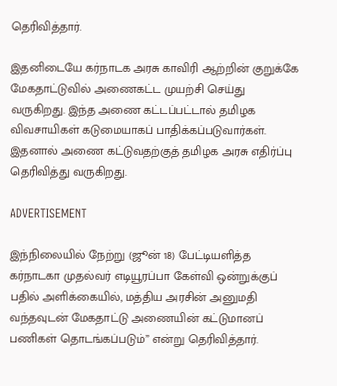தெரிவித்தார்.

இதனிடையே கர்நாடக அரசு காவிரி ஆற்றின் குறுக்கே மேகதாட்டுவில் அணைகட்ட முயற்சி செய்து வருகிறது. இந்த அணை கட்டப்பட்டால் தமிழக விவசாயிகள் கடுமையாகப் பாதிக்கப்படுவார்கள். இதனால் அணை கட்டுவதற்குத் தமிழக அரசு எதிர்ப்பு தெரிவித்து வருகிறது.

ADVERTISEMENT

இந்நிலையில் நேற்று (ஜூன் 18) பேட்டியளித்த கர்நாடகா முதல்வர் எடியூரப்பா கேள்வி ஒன்றுக்குப் பதில் அளிக்கையில், மத்திய அரசின் அனுமதி வந்தவுடன் மேகதாட்டு அணையின் கட்டுமானப் பணிகள் தொடங்கப்படும்” என்று தெரிவித்தார்.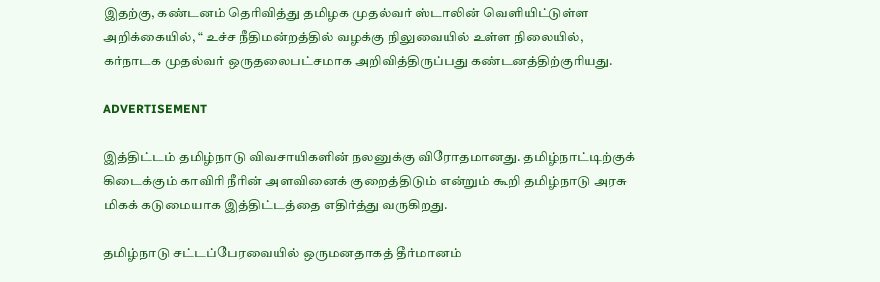இதற்கு, கண்டனம் தெரிவித்து தமிழக முதல்வர் ஸ்டாலின் வெளியிட்டுள்ள அறிக்கையில், “ உச்ச நீதிமன்றத்தில் வழக்கு நிலுவையில் உள்ள நிலையில், கர்நாடக முதல்வர் ஒருதலைபட்சமாக அறிவித்திருப்பது கண்டனத்திற்குரியது.

ADVERTISEMENT

இத்திட்டம் தமிழ்நாடு விவசாயிகளின் நலனுக்கு விரோதமானது. தமிழ்நாட்டிற்குக் கிடைக்கும் காவிரி நீரின் அளவினைக் குறைத்திடும் என்றும் கூறி தமிழ்நாடு அரசு மிகக் கடுமையாக இத்திட்டத்தை எதிர்த்து வருகிறது.

தமிழ்நாடு சட்டப்பேரவையில் ஒருமனதாகத் தீர்மானம்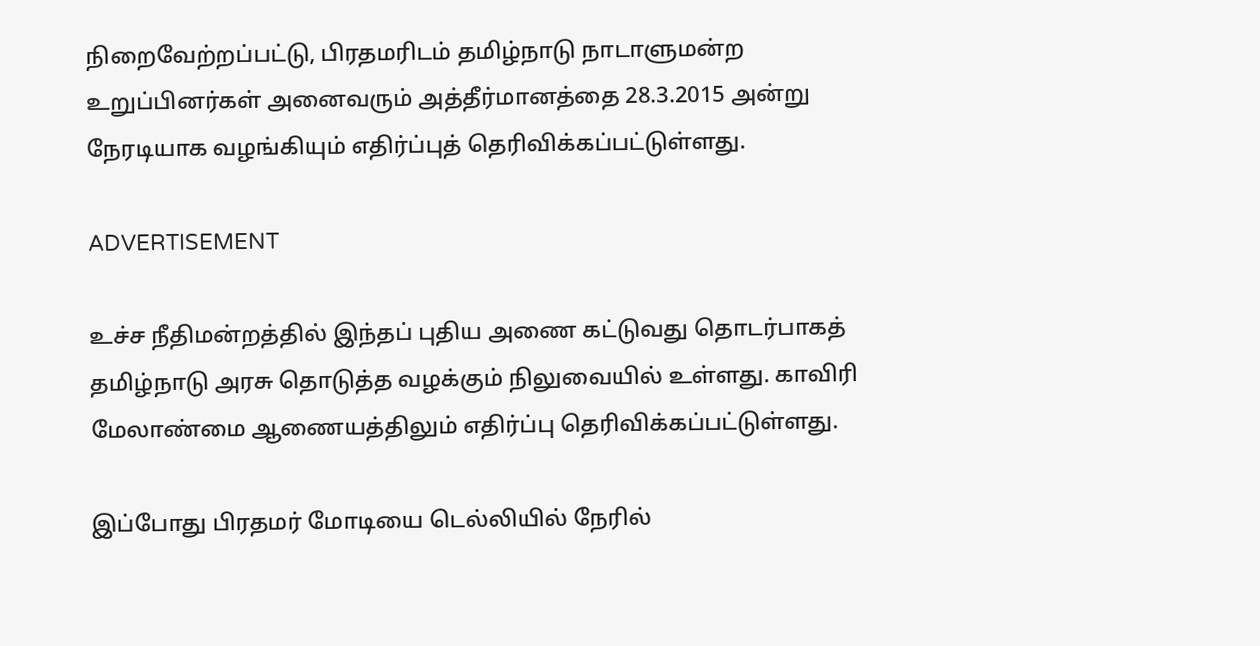நிறைவேற்றப்பட்டு, பிரதமரிடம் தமிழ்நாடு நாடாளுமன்ற உறுப்பினர்கள் அனைவரும் அத்தீர்மானத்தை 28.3.2015 அன்று நேரடியாக வழங்கியும் எதிர்ப்புத் தெரிவிக்கப்பட்டுள்ளது.

ADVERTISEMENT

உச்ச நீதிமன்றத்தில் இந்தப் புதிய அணை கட்டுவது தொடர்பாகத் தமிழ்நாடு அரசு தொடுத்த வழக்கும் நிலுவையில் உள்ளது. காவிரி மேலாண்மை ஆணையத்திலும் எதிர்ப்பு தெரிவிக்கப்பட்டுள்ளது.

இப்போது பிரதமர் மோடியை டெல்லியில் நேரில்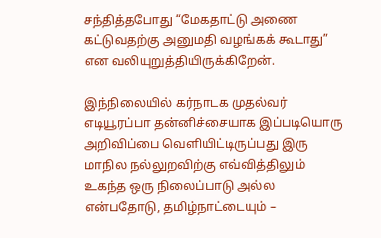சந்தித்தபோது “மேகதாட்டு அணை கட்டுவதற்கு அனுமதி வழங்கக் கூடாது” என வலியுறுத்தியிருக்கிறேன்.

இந்நிலையில் கர்நாடக முதல்வர் எடியூரப்பா தன்னிச்சையாக இப்படியொரு அறிவிப்பை வெளியிட்டிருப்பது இரு மாநில நல்லுறவிற்கு எவ்வித்திலும் உகந்த ஒரு நிலைப்பாடு அல்ல என்பதோடு, தமிழ்நாட்டையும் –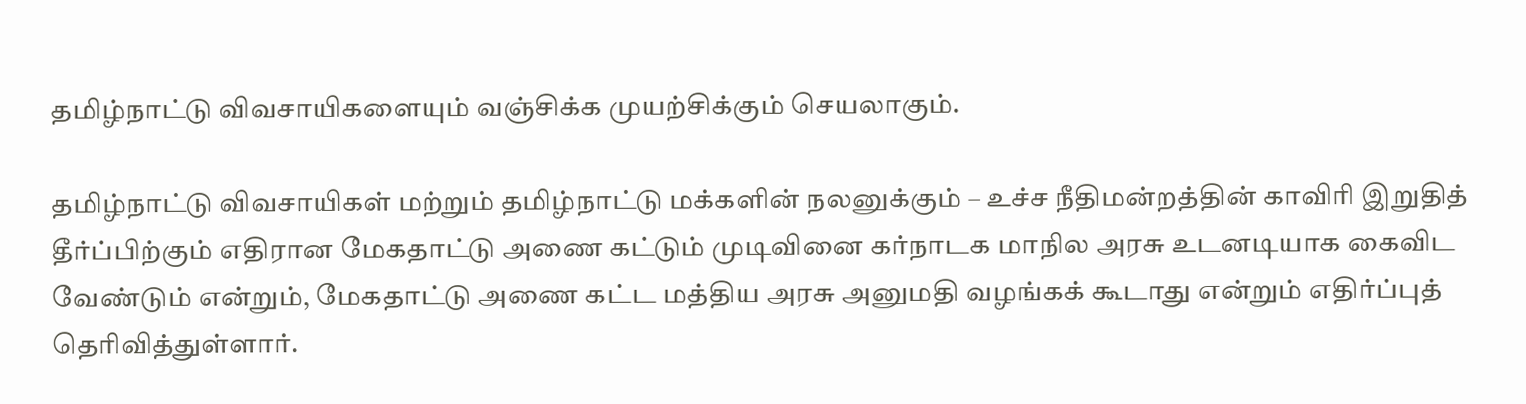தமிழ்நாட்டு விவசாயிகளையும் வஞ்சிக்க முயற்சிக்கும் செயலாகும்.

தமிழ்நாட்டு விவசாயிகள் மற்றும் தமிழ்நாட்டு மக்களின் நலனுக்கும் – உச்ச நீதிமன்றத்தின் காவிரி இறுதித் தீர்ப்பிற்கும் எதிரான மேகதாட்டு அணை கட்டும் முடிவினை கர்நாடக மாநில அரசு உடனடியாக கைவிட வேண்டும் என்றும், மேகதாட்டு அணை கட்ட மத்திய அரசு அனுமதி வழங்கக் கூடாது என்றும் எதிர்ப்புத் தெரிவித்துள்ளார்.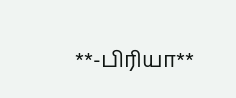**-பிரியா**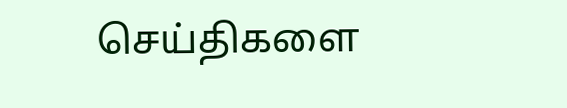செய்திகளை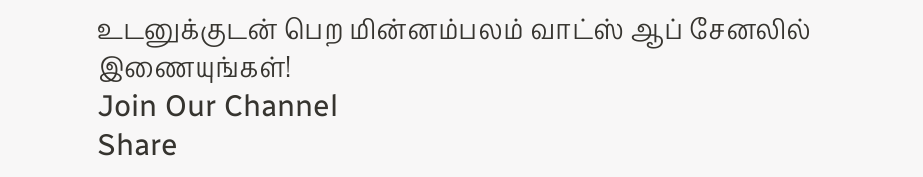உடனுக்குடன் பெற மின்னம்பலம் வாட்ஸ் ஆப் சேனலில் இணையுங்கள்!
Join Our Channel
Share